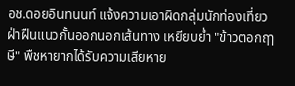อช.ดอยอินทนนท์ แจ้งความเอาผิดกลุ่มนักท่องเที่ยว ฝ่าฝืนแนวกั้นออกนอกเส้นทาง เหยียบย่ำ "ข้าวตอกฤๅษี" พืชหายากได้รับความเสียหาย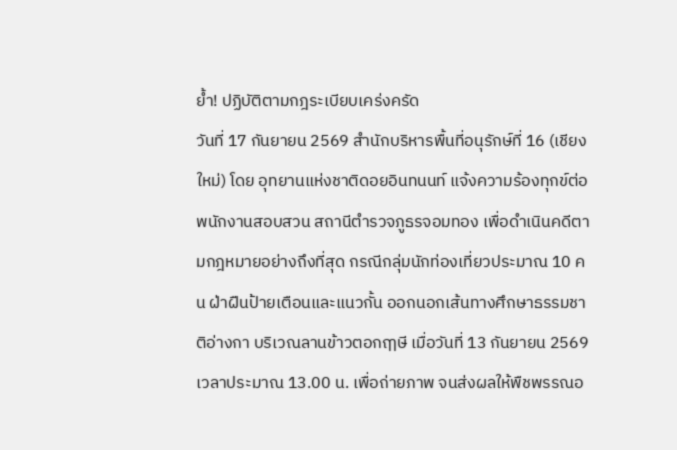ย้ำ! ปฏิบัติตามกฎระเบียบเคร่งครัด
วันที่ 17 กันยายน 2569 สำนักบริหารพื้นที่อนุรักษ์ที่ 16 (เชียงใหม่) โดย อุทยานแห่งชาติดอยอินทนนท์ แจ้งความร้องทุกข์ต่อพนักงานสอบสวน สถานีตำรวจภูธรจอมทอง เพื่อดำเนินคดีตามกฎหมายอย่างถึงที่สุด กรณีกลุ่มนักท่องเที่ยวประมาณ 10 คน ฝ่าฝืนป้ายเตือนและแนวกั้น ออกนอกเส้นทางศึกษาธรรมชาติอ่างกา บริเวณลานข้าวตอกฤๅษี เมื่อวันที่ 13 กันยายน 2569 เวลาประมาณ 13.00 น. เพื่อถ่ายภาพ จนส่งผลให้พืชพรรณอ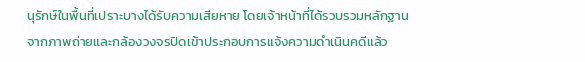นุรักษ์ในพื้นที่เปราะบางได้รับความเสียหาย โดยเจ้าหน้าที่ได้รวบรวมหลักฐานจากภาพถ่ายและกล้องวงจรปิดเข้าประกอบการแจ้งความดำเนินคดีแล้ว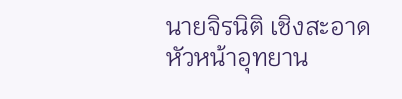นายจิรนิติ เชิงสะอาด หัวหน้าอุทยาน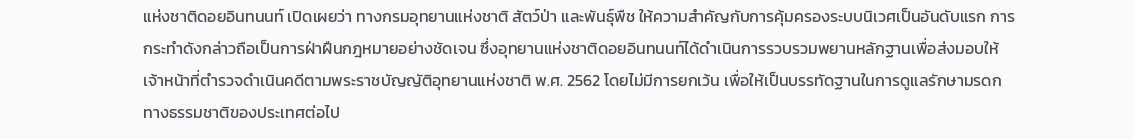แห่งชาติดอยอินทนนท์ เปิดเผยว่า ทางกรมอุทยานแห่งชาติ สัตว์ป่า และพันธุ์พืช ให้ความสำคัญกับการคุ้มครองระบบนิเวศเป็นอันดับแรก การกระทำดังกล่าวถือเป็นการฝ่าฝืนกฎหมายอย่างชัดเจน ซึ่งอุทยานแห่งชาติดอยอินทนนท์ได้ดำเนินการรวบรวมพยานหลักฐานเพื่อส่งมอบให้เจ้าหน้าที่ตำรวจดำเนินคดีตามพระราชบัญญัติอุทยานแห่งชาติ พ.ศ. 2562 โดยไม่มีการยกเว้น เพื่อให้เป็นบรรทัดฐานในการดูแลรักษามรดกทางธรรมชาติของประเทศต่อไป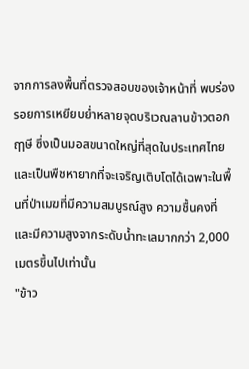จากการลงพื้นที่ตรวจสอบของเจ้าหน้าที่ พบร่องรอยการเหยียบย่ำหลายจุดบริเวณลานข้าวตอกฤๅษี ซึ่งเป็นมอสขนาดใหญ่ที่สุดในประเทศไทย และเป็นพืชหายากที่จะเจริญเติบโตได้เฉพาะในพื้นที่ป่าเมฆที่มีความสมบูรณ์สูง ความชื้นคงที่ และมีความสูงจากระดับน้ำทะเลมากกว่า 2,000 เมตรขึ้นไปเท่านั้น
"ข้าว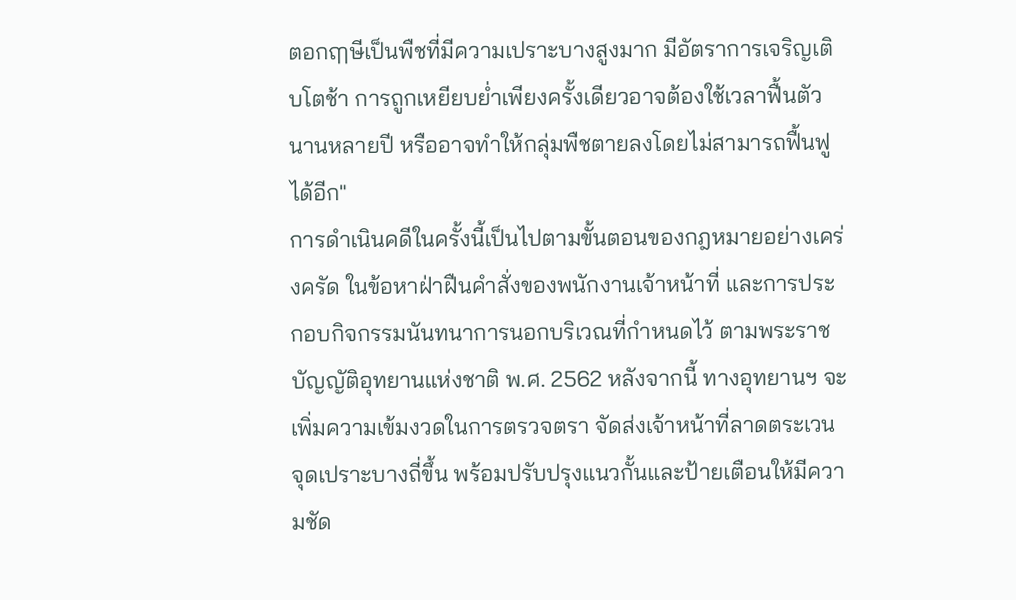ตอกฤๅษีเป็นพืชที่มีความเปราะบางสูงมาก มีอัตราการเจริญเติบโตช้า การถูกเหยียบย่ำเพียงครั้งเดียวอาจต้องใช้เวลาฟื้นตัวนานหลายปี หรืออาจทำให้กลุ่มพืชตายลงโดยไม่สามารถฟื้นฟูได้อีก"
การดำเนินคดีในครั้งนี้เป็นไปตามขั้นตอนของกฎหมายอย่างเคร่งครัด ในข้อหาฝ่าฝืนคำสั่งของพนักงานเจ้าหน้าที่ และการประกอบกิจกรรมนันทนาการนอกบริเวณที่กำหนดไว้ ตามพระราชบัญญัติอุทยานแห่งชาติ พ.ศ. 2562 หลังจากนี้ ทางอุทยานฯ จะเพิ่มความเข้มงวดในการตรวจตรา จัดส่งเจ้าหน้าที่ลาดตระเวนจุดเปราะบางถี่ขึ้น พร้อมปรับปรุงแนวกั้นและป้ายเตือนให้มีความชัด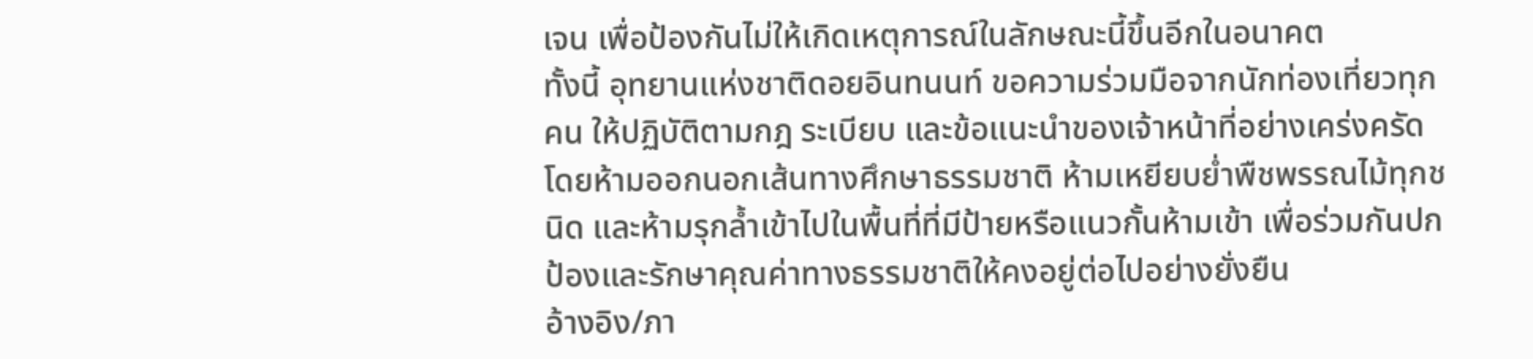เจน เพื่อป้องกันไม่ให้เกิดเหตุการณ์ในลักษณะนี้ขึ้นอีกในอนาคต
ทั้งนี้ อุทยานแห่งชาติดอยอินทนนท์ ขอความร่วมมือจากนักท่องเที่ยวทุกคน ให้ปฏิบัติตามกฎ ระเบียบ และข้อแนะนำของเจ้าหน้าที่อย่างเคร่งครัด โดยห้ามออกนอกเส้นทางศึกษาธรรมชาติ ห้ามเหยียบย่ำพืชพรรณไม้ทุกชนิด และห้ามรุกล้ำเข้าไปในพื้นที่ที่มีป้ายหรือแนวกั้นห้ามเข้า เพื่อร่วมกันปกป้องและรักษาคุณค่าทางธรรมชาติให้คงอยู่ต่อไปอย่างยั่งยืน
อ้างอิง/ภา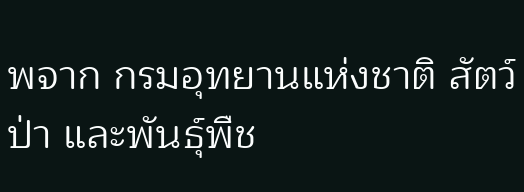พจาก กรมอุทยานแห่งชาติ สัตว์ป่า และพันธุ์พืช